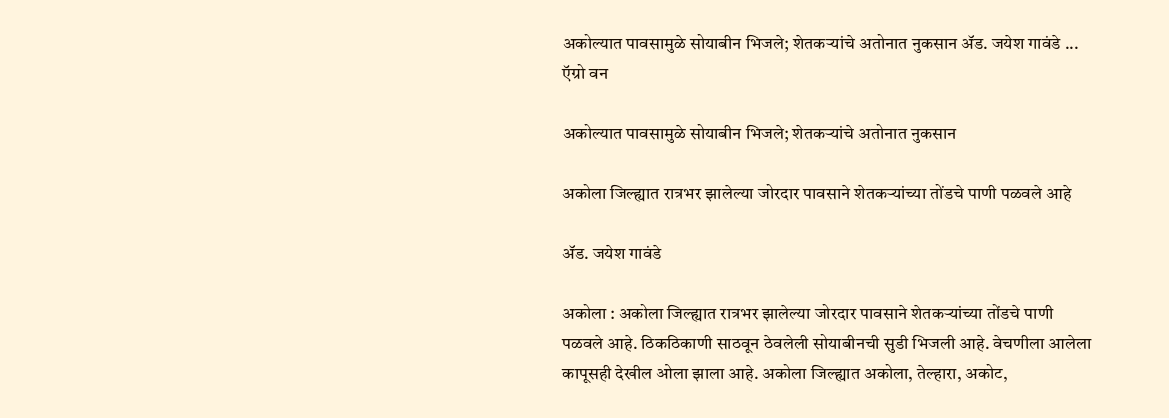अकोल्यात पावसामुळे सोयाबीन भिजले; शेतकऱ्यांचे अतोनात नुकसान ॲड. जयेश गावंडे ...
ऍग्रो वन

अकोल्यात पावसामुळे सोयाबीन भिजले; शेतकऱ्यांचे अतोनात नुकसान

अकोला जिल्ह्यात रात्रभर झालेल्या जोरदार पावसाने शेतकऱ्यांच्या तोंडचे पाणी पळवले आहे

ॲड. जयेश गावंडे

अकोला : अकोला जिल्ह्यात रात्रभर झालेल्या जोरदार पावसाने शेतकऱ्यांच्या तोंडचे पाणी पळवले आहे. ठिकठिकाणी साठवून ठेवलेली सोयाबीनची सुडी भिजली आहे. वेचणीला आलेला कापूसही देखील ओला झाला आहे. अकोला जिल्ह्यात अकोला, तेल्हारा, अकोट,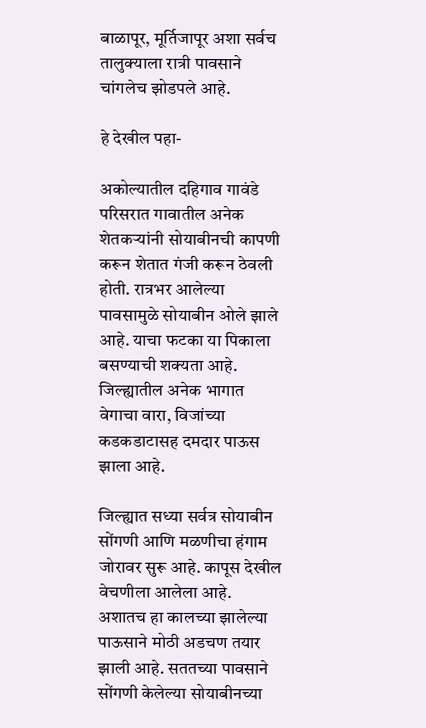बाळापूर, मूर्तिजापूर अशा सर्वच तालुक्याला रात्री पावसाने चांगलेच झोडपले आहे.

हे देखील पहा-

अकोल्यातील दहिगाव गावंडे परिसरात गावातील अनेक शेतकऱ्यांनी सोयाबीनची कापणी करून शेतात गंजी करून ठेवली होती. रात्रभर आलेल्या पावसामुळे सोयाबीन ओले झाले आहे. याचा फटका या पिकाला बसण्याची शक्यता आहे. जिल्ह्यातील अनेक भागात वेगाचा वारा, विजांच्या कडकडाटासह दमदार पाऊस झाला आहे.

जिल्ह्यात सध्या सर्वत्र सोयाबीन सोंगणी आणि मळणीचा हंगाम जोरावर सुरू आहे. कापूस देखील वेचणीला आलेला आहे. अशातच हा कालच्या झालेल्या पाऊसाने मोठी अडचण तयार झाली आहे. सततच्या पावसाने सोंगणी केलेल्या सोयाबीनच्या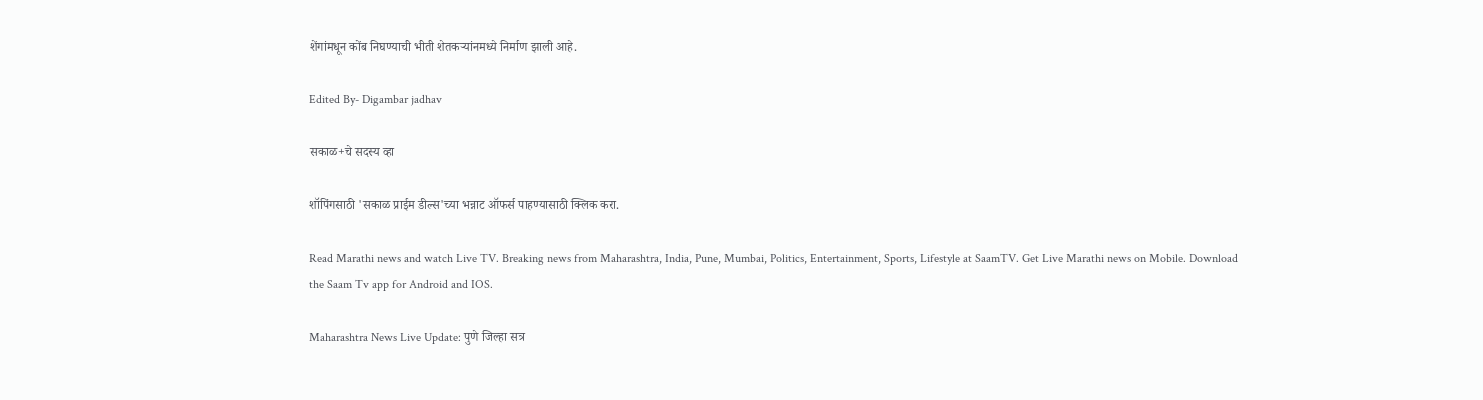शेंगांमधून कोंब निघण्याची भीती शेतकऱ्यांनमध्ये निर्माण झाली आहे.

Edited By- Digambar jadhav

सकाळ+चे सदस्य व्हा

शॉपिंगसाठी 'सकाळ प्राईम डील्स'च्या भन्नाट ऑफर्स पाहण्यासाठी क्लिक करा.

Read Marathi news and watch Live TV. Breaking news from Maharashtra, India, Pune, Mumbai, Politics, Entertainment, Sports, Lifestyle at SaamTV. Get Live Marathi news on Mobile. Download the Saam Tv app for Android and IOS.

Maharashtra News Live Update: पुणे जिल्हा सत्र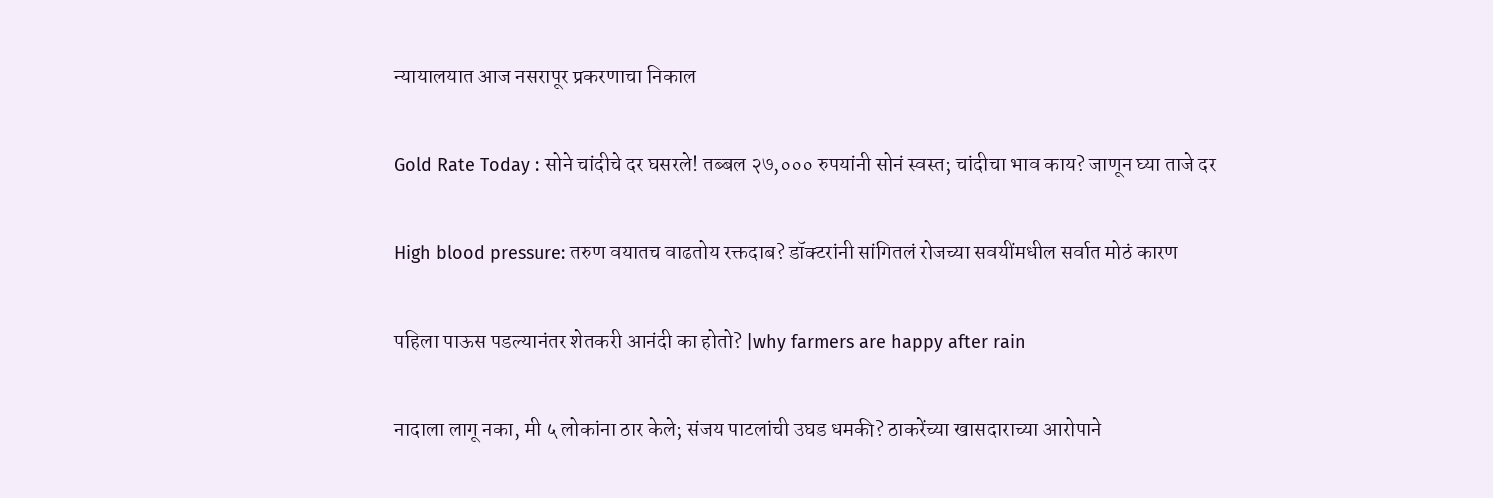न्यायालयात आज नसरापूर प्रकरणाचा निकाल

Gold Rate Today : सोने चांदीचे दर घसरले! तब्बल २७,००० रुपयांनी सोनं स्वस्त; चांदीचा भाव काय? जाणून घ्या ताजे दर

High blood pressure: तरुण वयातच वाढतोय रक्तदाब? डॉक्टरांनी सांगितलं रोजच्या सवयींमधील सर्वात मोठं कारण

पहिला पाऊस पडल्यानंतर शेतकरी आनंदी का होतो? |why farmers are happy after rain

नादाला लागू नका, मी ५ लोकांना ठार केले; संजय पाटलांची उघड धमकी? ठाकरेंच्या खासदाराच्या आरोपाने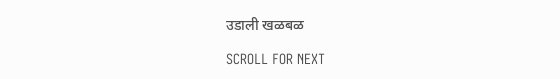उडाली खळबळ

SCROLL FOR NEXT